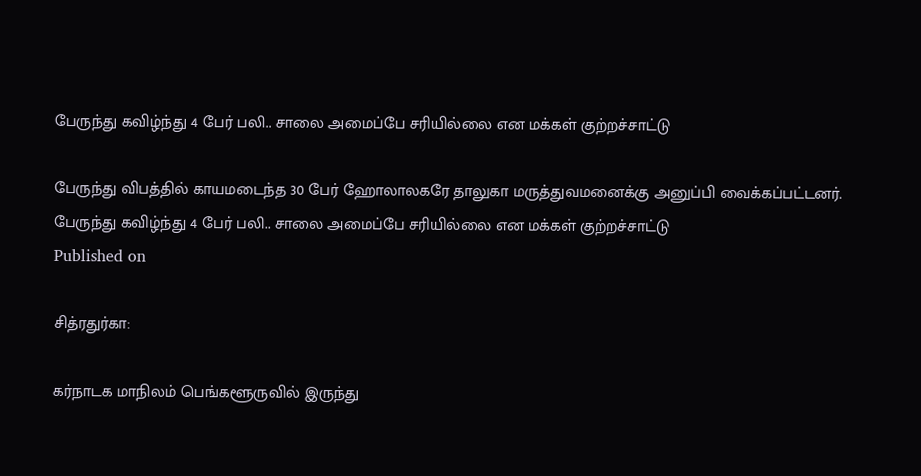பேருந்து கவிழ்ந்து 4 பேர் பலி.. சாலை அமைப்பே சரியில்லை என மக்கள் குற்றச்சாட்டு

பேருந்து விபத்தில் காயமடைந்த 30 பேர் ஹோலாலகரே தாலுகா மருத்துவமனைக்கு அனுப்பி வைக்கப்பட்டனர்.
பேருந்து கவிழ்ந்து 4 பேர் பலி.. சாலை அமைப்பே சரியில்லை என மக்கள் குற்றச்சாட்டு
Published on

சித்ரதுர்கா:

கர்நாடக மாநிலம் பெங்களூருவில் இருந்து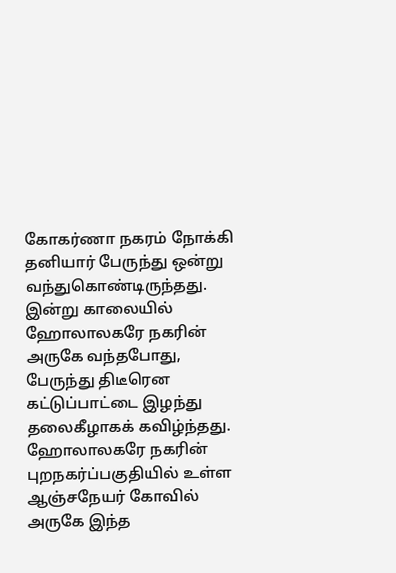கோகர்ணா நகரம் நோக்கி தனியார் பேருந்து ஒன்று வந்துகொண்டிருந்தது. இன்று காலையில் ஹோலாலகரே நகரின் அருகே வந்தபோது, பேருந்து திடீரென கட்டுப்பாட்டை இழந்து தலைகீழாகக் கவிழ்ந்தது. ஹோலாலகரே நகரின் புறநகர்ப்பகுதியில் உள்ள ஆஞ்சநேயர் கோவில் அருகே இந்த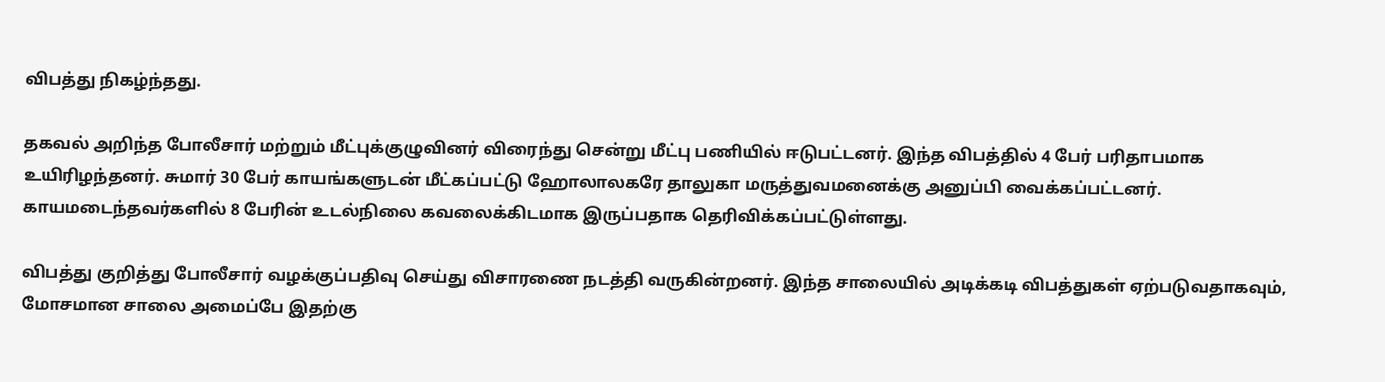விபத்து நிகழ்ந்தது.

தகவல் அறிந்த போலீசார் மற்றும் மீட்புக்குழுவினர் விரைந்து சென்று மீட்பு பணியில் ஈடுபட்டனர். இந்த விபத்தில் 4 பேர் பரிதாபமாக உயிரிழந்தனர். சுமார் 30 பேர் காயங்களுடன் மீட்கப்பட்டு ஹோலாலகரே தாலுகா மருத்துவமனைக்கு அனுப்பி வைக்கப்பட்டனர். காயமடைந்தவர்களில் 8 பேரின் உடல்நிலை கவலைக்கிடமாக இருப்பதாக தெரிவிக்கப்பட்டுள்ளது.

விபத்து குறித்து போலீசார் வழக்குப்பதிவு செய்து விசாரணை நடத்தி வருகின்றனர். இந்த சாலையில் அடிக்கடி விபத்துகள் ஏற்படுவதாகவும், மோசமான சாலை அமைப்பே இதற்கு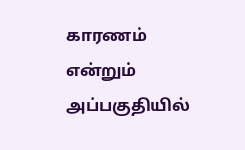காரணம் என்றும் அப்பகுதியில்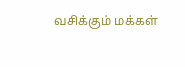வசிக்கும் மக்கள்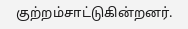குற்றம்சாட்டுகின்றனர்.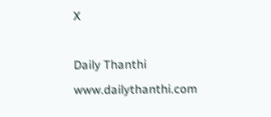X

Daily Thanthi
www.dailythanthi.com